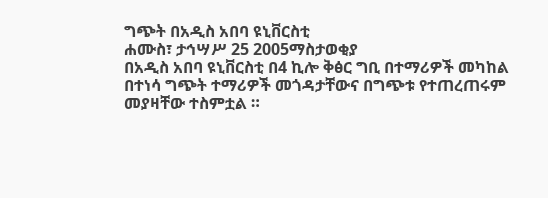ግጭት በአዲስ አበባ ዩኒቨርስቲ
ሐሙስ፣ ታኅሣሥ 25 2005ማስታወቂያ
በአዲስ አበባ ዩኒቨርስቲ በ4 ኪሎ ቅፅር ግቢ በተማሪዎች መካከል በተነሳ ግጭት ተማሪዎች መጎዳታቸውና በግጭቱ የተጠረጠሩም መያዛቸው ተስምቷል ።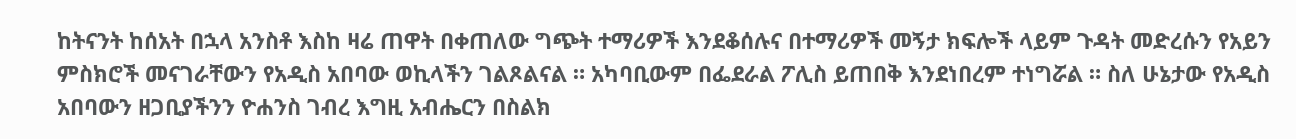ከትናንት ከሰአት በኋላ አንስቶ እስከ ዛሬ ጠዋት በቀጠለው ግጭት ተማሪዎች እንደቆሰሉና በተማሪዎች መኝታ ክፍሎች ላይም ጉዳት መድረሱን የአይን ምስክሮች መናገራቸውን የአዲስ አበባው ወኪላችን ገልጾልናል ። አካባቢውም በፌደራል ፖሊስ ይጠበቅ እንደነበረም ተነግሯል ። ስለ ሁኔታው የአዲስ አበባውን ዘጋቢያችንን ዮሐንስ ገብረ እግዚ አብሔርን በስልክ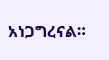አነጋግረናል።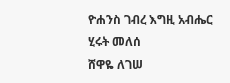ዮሐንስ ገብረ እግዚ አብሔር
ሂሩት መለሰ
ሸዋዬ ለገሠ